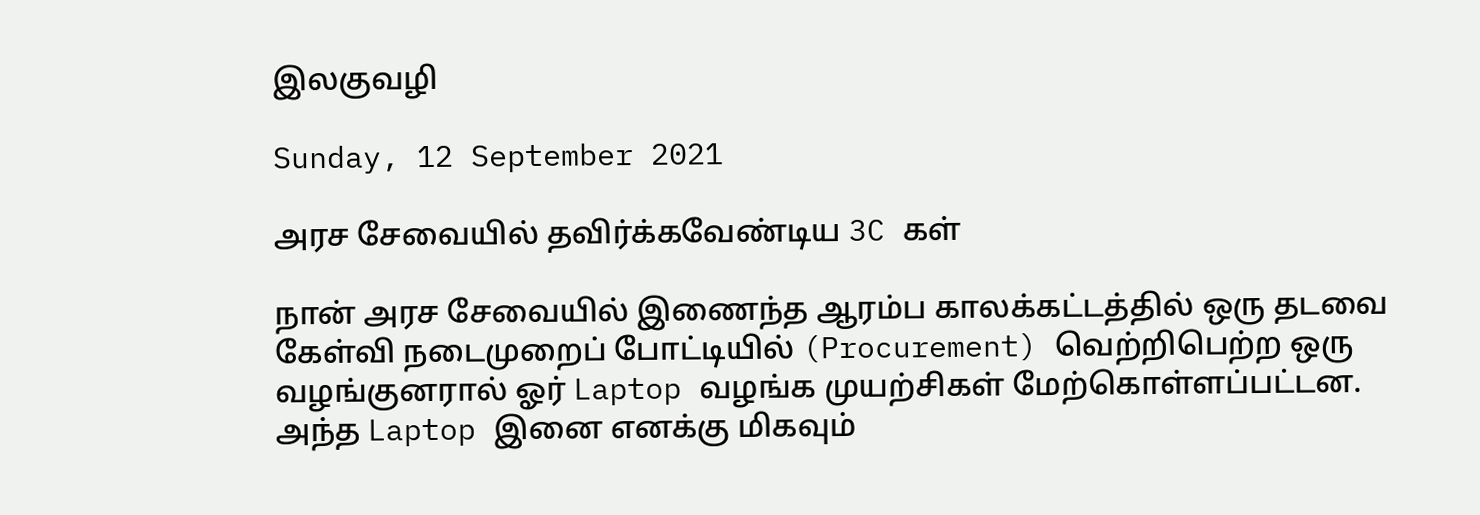இலகுவழி

Sunday, 12 September 2021

அரச சேவையில் தவிர்க்கவேண்டிய 3C கள்

நான் அரச சேவையில் இணைந்த ஆரம்ப காலக்கட்டத்தில் ஒரு தடவை கேள்வி நடைமுறைப் போட்டியில் (Procurement) வெற்றிபெற்ற ஒரு வழங்குனரால் ஓர் Laptop வழங்க முயற்சிகள் மேற்கொள்ளப்பட்டன. அந்த Laptop இனை எனக்கு மிகவும்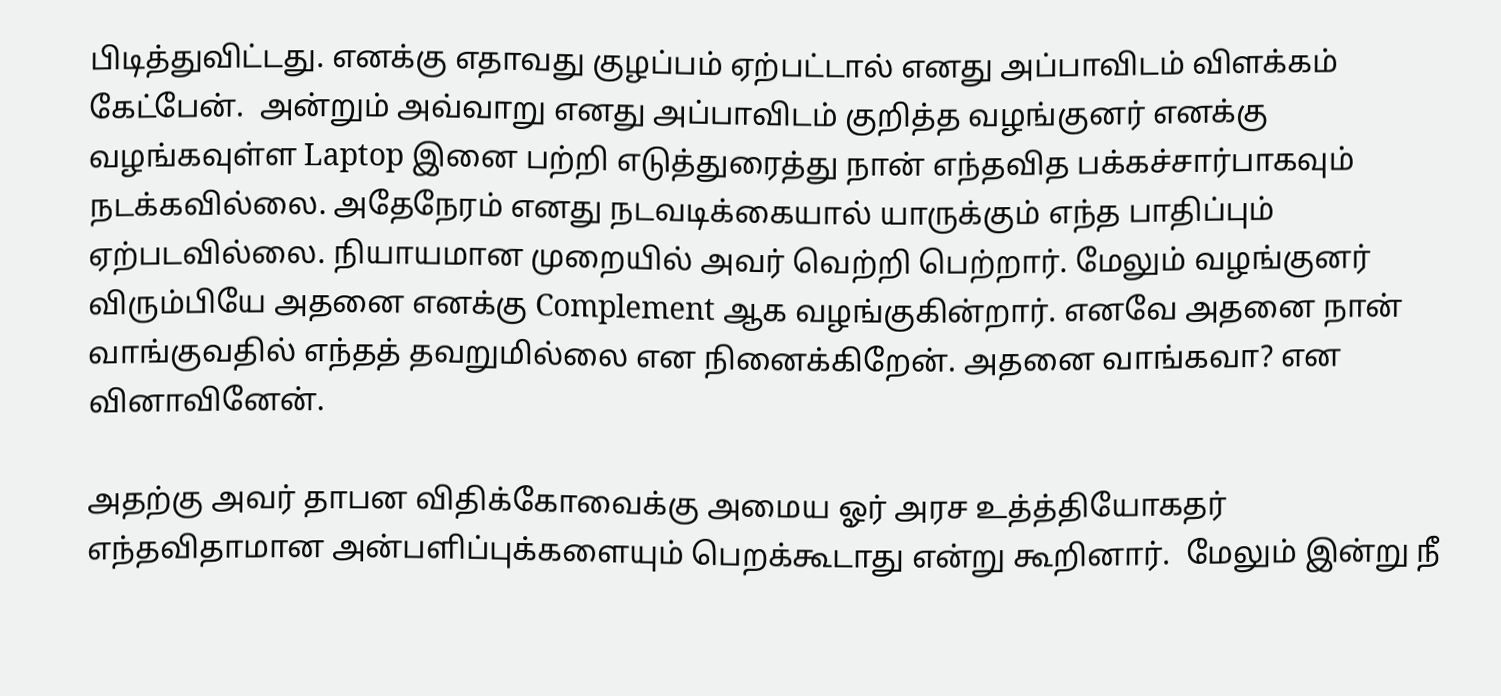பிடித்துவிட்டது. எனக்கு எதாவது குழப்பம் ஏற்பட்டால் எனது அப்பாவிடம் விளக்கம் கேட்பேன்.  அன்றும் அவ்வாறு எனது அப்பாவிடம் குறித்த வழங்குனர் எனக்கு வழங்கவுள்ள Laptop இனை பற்றி எடுத்துரைத்து நான் எந்தவித பக்கச்சார்பாகவும் நடக்கவில்லை. அதேநேரம் எனது நடவடிக்கையால் யாருக்கும் எந்த பாதிப்பும் ஏற்படவில்லை. நியாயமான முறையில் அவர் வெற்றி பெற்றார். மேலும் வழங்குனர் விரும்பியே அதனை எனக்கு Complement ஆக வழங்குகின்றார். எனவே அதனை நான் வாங்குவதில் எந்தத் தவறுமில்லை என நினைக்கிறேன். அதனை வாங்கவா? என வினாவினேன்.

அதற்கு அவர் தாபன விதிக்கோவைக்கு அமைய ஓர் அரச உத்த்தியோகதர் எந்தவிதாமான அன்பளிப்புக்களையும் பெறக்கூடாது என்று கூறினார்.  மேலும் இன்று நீ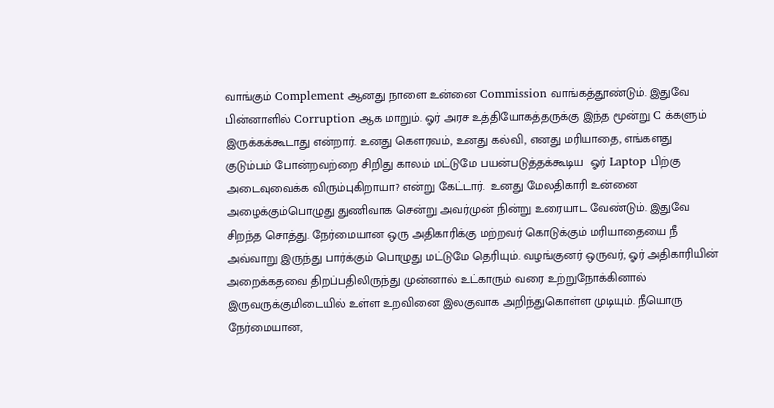வாங்கும் Complement ஆனது நாளை உன்னை Commission வாங்கத்தூண்டும். இதுவே பின்னாளில் Corruption ஆக மாறும். ஓர் அரச உத்தியோகத்தருக்கு இந்த மூன்று C க்களும் இருக்கக்கூடாது என்றார். உனது கௌரவம், உனது கல்வி, எனது மரியாதை, எங்களது குடும்பம் போன்றவற்றை சிறிது காலம் மட்டுமே பயன்படுத்தக்கூடிய  ஓர் Laptop பிற்கு அடைவுவைக்க விரும்புகிறாயா? என்று கேட்டார்.  உனது மேலதிகாரி உன்னை அழைக்கும்பொழுது துணிவாக சென்று அவர்முன் நின்று உரையாட வேண்டும். இதுவே சிறந்த சொத்து. நேர்மையான ஒரு அதிகாரிக்கு மற்றவர் கொடுக்கும் மரியாதையை நீ அவ்வாறு இருந்து பார்க்கும் பொழுது மட்டுமே தெரியும். வழங்குனர் ஒருவர், ஓர் அதிகாரியின் அறைக்கதவை திறப்பதிலிருந்து முன்னால் உட்காரும் வரை உற்றுநோக்கினால் இருவருக்குமிடையில் உள்ள உறவினை இலகுவாக அறிந்துகொள்ள முடியும். நீயொரு நேர்மையான,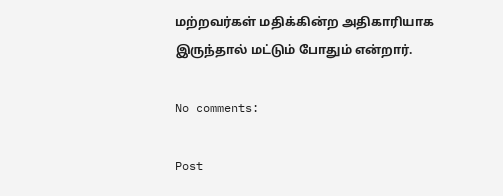மற்றவர்கள் மதிக்கின்ற அதிகாரியாக இருந்தால் மட்டும் போதும் என்றார்.

No comments:

Post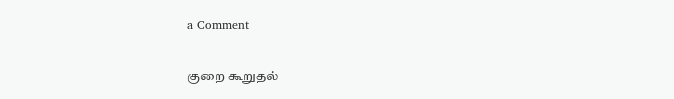a Comment

குறை கூறுதல்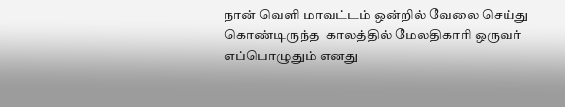நான் வெளி மாவட்டம் ஒன்றில் வேலை செய்து கொண்டிருந்த  காலத்தில் மேலதிகாரி ஒருவர் எப்பொழுதும் எனது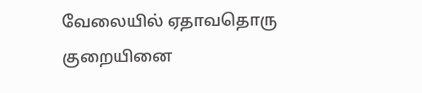வேலையில் ஏதாவதொரு குறையினை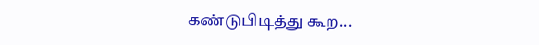கண்டுபிடித்து கூற...